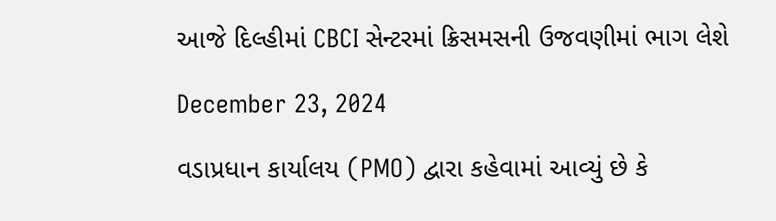આજે દિલ્હીમાં CBCI સેન્ટરમાં ક્રિસમસની ઉજવણીમાં ભાગ લેશે

December 23, 2024

વડાપ્રધાન કાર્યાલય (PMO) દ્વારા કહેવામાં આવ્યું છે કે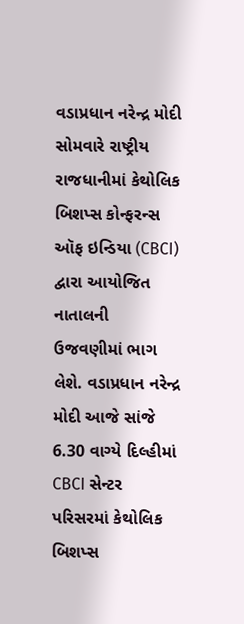વડાપ્રધાન નરેન્દ્ર મોદી સોમવારે રાષ્ટ્રીય રાજધાનીમાં કેથોલિક બિશપ્સ કોન્ફરન્સ ઑફ ઇન્ડિયા (CBCI) દ્વારા આયોજિત નાતાલની ઉજવણીમાં ભાગ લેશે. વડાપ્રધાન નરેન્દ્ર મોદી આજે સાંજે 6.30 વાગ્યે દિલ્હીમાં CBCI સેન્ટર પરિસરમાં કેથોલિક બિશપ્સ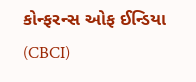કોન્ફરન્સ ઓફ ઈન્ડિયા (CBCI)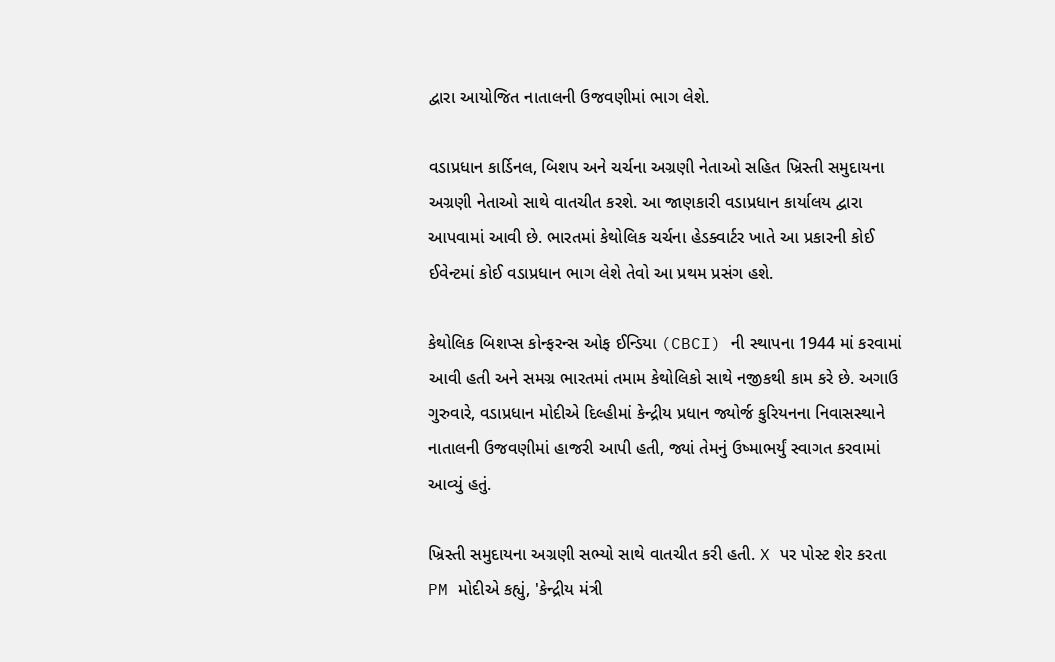દ્વારા આયોજિત નાતાલની ઉજવણીમાં ભાગ લેશે.

વડાપ્રધાન કાર્ડિનલ, બિશપ અને ચર્ચના અગ્રણી નેતાઓ સહિત ખ્રિસ્તી સમુદાયના અગ્રણી નેતાઓ સાથે વાતચીત કરશે. આ જાણકારી વડાપ્રધાન કાર્યાલય દ્વારા આપવામાં આવી છે. ભારતમાં કેથોલિક ચર્ચના હેડક્વાર્ટર ખાતે આ પ્રકારની કોઈ ઈવેન્ટમાં કોઈ વડાપ્રધાન ભાગ લેશે તેવો આ પ્રથમ પ્રસંગ હશે.

કેથોલિક બિશપ્સ કોન્ફરન્સ ઓફ ઈન્ડિયા (CBCI) ની સ્થાપના 1944 માં કરવામાં આવી હતી અને સમગ્ર ભારતમાં તમામ કેથોલિકો સાથે નજીકથી કામ કરે છે. અગાઉ ગુરુવારે, વડાપ્રધાન મોદીએ દિલ્હીમાં કેન્દ્રીય પ્રધાન જ્યોર્જ કુરિયનના નિવાસસ્થાને નાતાલની ઉજવણીમાં હાજરી આપી હતી, જ્યાં તેમનું ઉષ્માભર્યું સ્વાગત કરવામાં આવ્યું હતું.

ખ્રિસ્તી સમુદાયના અગ્રણી સભ્યો સાથે વાતચીત કરી હતી. X પર પોસ્ટ શેર કરતા PM મોદીએ કહ્યું, 'કેન્દ્રીય મંત્રી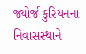જ્યોર્જ કુરિયનના નિવાસસ્થાને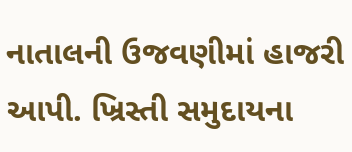નાતાલની ઉજવણીમાં હાજરી આપી. ખ્રિસ્તી સમુદાયના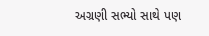અગ્રણી સભ્યો સાથે પણ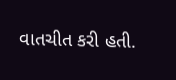વાતચીત કરી હતી.